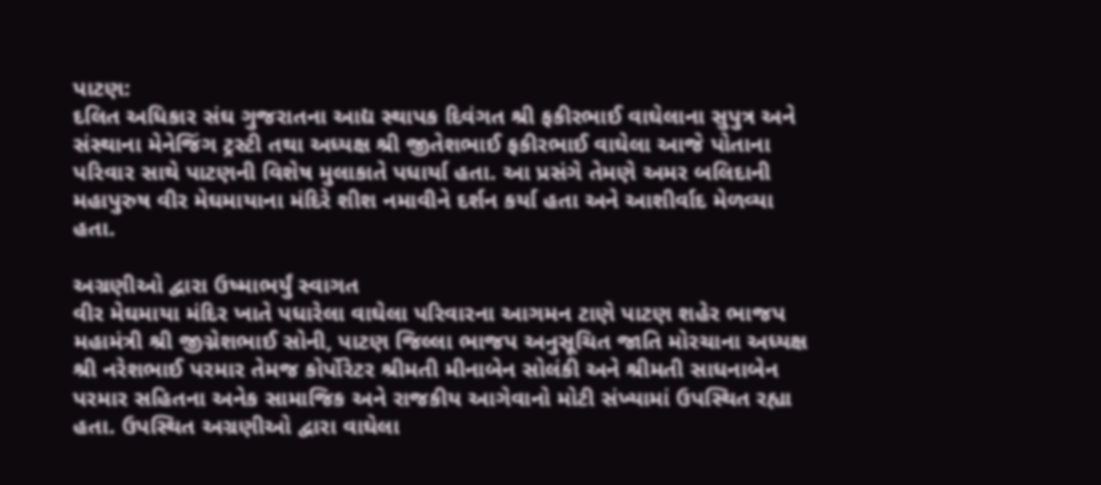પાટણ:
દલિત અધિકાર સંઘ ગુજરાતના આદ્ય સ્થાપક દિવંગત શ્રી ફકીરભાઈ વાઘેલાના સુપુત્ર અને સંસ્થાના મેનેજિંગ ટ્રસ્ટી તથા અધ્યક્ષ શ્રી જીતેશભાઈ ફકીરભાઈ વાઘેલા આજે પોતાના પરિવાર સાથે પાટણની વિશેષ મુલાકાતે પધાર્યા હતા. આ પ્રસંગે તેમણે અમર બલિદાની મહાપુરુષ વીર મેઘમાયાના મંદિરે શીશ નમાવીને દર્શન કર્યા હતા અને આશીર્વાદ મેળવ્યા હતા.

અગ્રણીઓ દ્વારા ઉષ્માભર્યું સ્વાગત
વીર મેઘમાયા મંદિર ખાતે પધારેલા વાઘેલા પરિવારના આગમન ટાણે પાટણ શહેર ભાજપ મહામંત્રી શ્રી જીગ્નેશભાઈ સોની, પાટણ જિલ્લા ભાજપ અનુસૂચિત જાતિ મોરચાના અધ્યક્ષ શ્રી નરેશભાઈ પરમાર તેમજ કોર્પોરેટર શ્રીમતી મીનાબેન સોલંકી અને શ્રીમતી સાધનાબેન પરમાર સહિતના અનેક સામાજિક અને રાજકીય આગેવાનો મોટી સંખ્યામાં ઉપસ્થિત રહ્યા હતા. ઉપસ્થિત અગ્રણીઓ દ્વારા વાઘેલા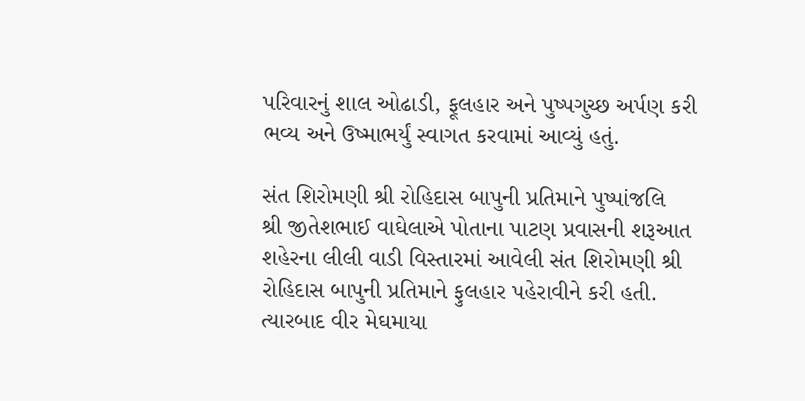પરિવારનું શાલ ઓઢાડી, ફૂલહાર અને પુષ્પગુચ્છ અર્પણ કરી ભવ્ય અને ઉષ્માભર્યું સ્વાગત કરવામાં આવ્યું હતું.

સંત શિરોમણી શ્રી રોહિદાસ બાપુની પ્રતિમાને પુષ્પાંજલિ
શ્રી જીતેશભાઈ વાઘેલાએ પોતાના પાટણ પ્રવાસની શરૂઆત શહેરના લીલી વાડી વિસ્તારમાં આવેલી સંત શિરોમણી શ્રી રોહિદાસ બાપુની પ્રતિમાને ફુલહાર પહેરાવીને કરી હતી. ત્યારબાદ વીર મેઘમાયા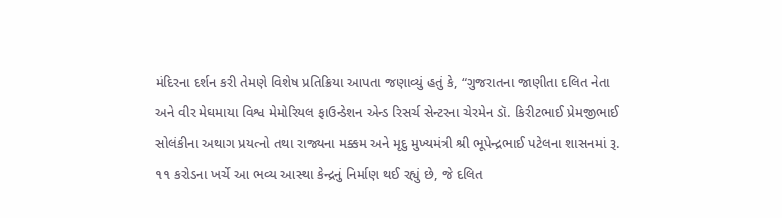મંદિરના દર્શન કરી તેમણે વિશેષ પ્રતિક્રિયા આપતા જણાવ્યું હતું કે, “ગુજરાતના જાણીતા દલિત નેતા અને વીર મેઘમાયા વિશ્વ મેમોરિયલ ફાઉન્ડેશન એન્ડ રિસર્ચ સેન્ટરના ચેરમેન ડૉ. કિરીટભાઈ પ્રેમજીભાઈ સોલંકીના અથાગ પ્રયત્નો તથા રાજ્યના મક્કમ અને મૃદુ મુખ્યમંત્રી શ્રી ભૂપેન્દ્રભાઈ પટેલના શાસનમાં રૂ. ૧૧ કરોડના ખર્ચે આ ભવ્ય આસ્થા કેન્દ્રનું નિર્માણ થઈ રહ્યું છે, જે દલિત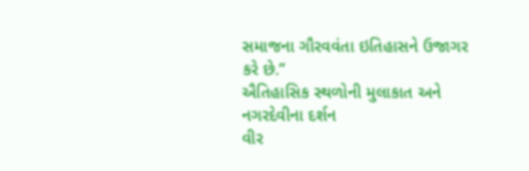સમાજના ગૌરવવંતા ઇતિહાસને ઉજાગર કરે છે.”
ઐતિહાસિક સ્થળોની મુલાકાત અને નગરદેવીના દર્શન
વીર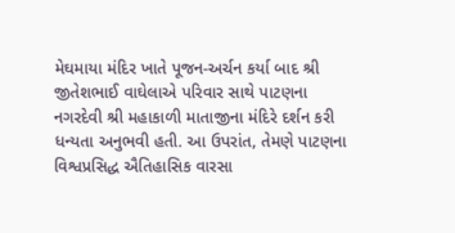મેઘમાયા મંદિર ખાતે પૂજન-અર્ચન કર્યા બાદ શ્રી જીતેશભાઈ વાઘેલાએ પરિવાર સાથે પાટણના નગરદેવી શ્રી મહાકાળી માતાજીના મંદિરે દર્શન કરી ધન્યતા અનુભવી હતી. આ ઉપરાંત, તેમણે પાટણના વિશ્વપ્રસિદ્ધ ઐતિહાસિક વારસા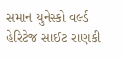સમાન યુનેસ્કો વર્લ્ડ હેરિટેજ સાઈટ રાણકી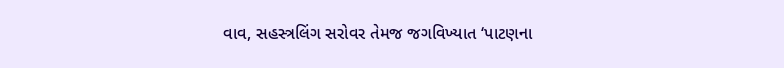વાવ, સહસ્ત્રલિંગ સરોવર તેમજ જગવિખ્યાત ‘પાટણના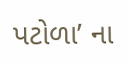પટોળા’ ના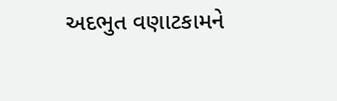અદભુત વણાટકામને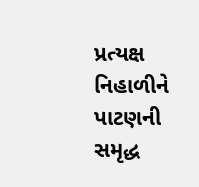પ્રત્યક્ષ નિહાળીને પાટણની સમૃદ્ધ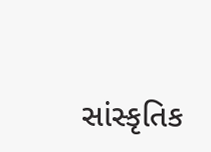સાંસ્કૃતિક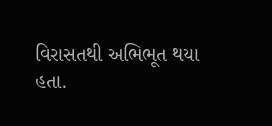વિરાસતથી અભિભૂત થયા હતા.